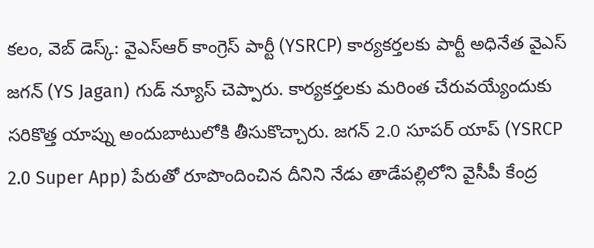కలం, వెబ్ డెస్క్: వైఎస్ఆర్ కాంగ్రెస్ పార్టీ (YSRCP) కార్యకర్తలకు పార్టీ అధినేత వైఎస్ జగన్ (YS Jagan) గుడ్ న్యూస్ చెప్పారు. కార్యకర్తలకు మరింత చేరువయ్యేందుకు సరికొత్త యాప్ను అందుబాటులోకి తీసుకొచ్చారు. జగన్ 2.0 సూపర్ యాప్ (YSRCP 2.0 Super App) పేరుతో రూపొందించిన దీనిని నేడు తాడేపల్లిలోని వైసీపీ కేంద్ర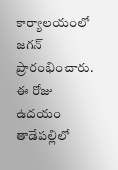కార్యాలయంలో జగన్ ప్రారంభించారు. ఈ రోజు ఉదయం తాడేపల్లిలో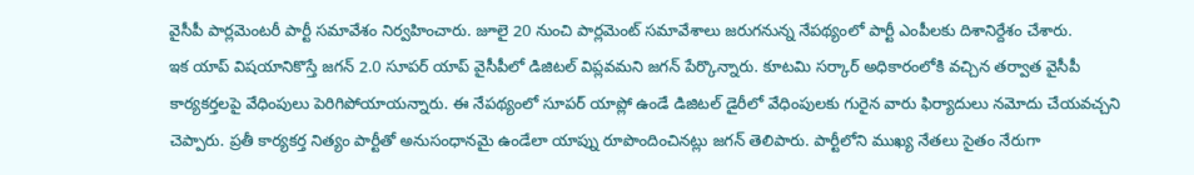వైసీపీ పార్లమెంటరీ పార్టీ సమావేశం నిర్వహించారు. జూలై 20 నుంచి పార్లమెంట్ సమావేశాలు జరుగనున్న నేపథ్యంలో పార్టీ ఎంపీలకు దిశానిర్దేశం చేశారు.
ఇక యాప్ విషయానికొస్తే జగన్ 2.0 సూపర్ యాప్ వైసీపీలో డిజిటల్ విప్లవమని జగన్ పేర్కొన్నారు. కూటమి సర్కార్ అధికారంలోకి వచ్చిన తర్వాత వైసీపీ కార్యకర్తలపై వేధింపులు పెరిగిపోయాయన్నారు. ఈ నేపథ్యంలో సూపర్ యాప్లో ఉండే డిజిటల్ డైరీలో వేధింపులకు గురైన వారు ఫిర్యాదులు నమోదు చేయవచ్చని చెప్పారు. ప్రతీ కార్యకర్త నిత్యం పార్టీతో అనుసంధానమై ఉండేలా యాప్ను రూపొందించినట్లు జగన్ తెలిపారు. పార్టీలోని ముఖ్య నేతలు సైతం నేరుగా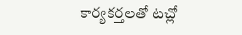కార్యకర్తలతో టచ్లో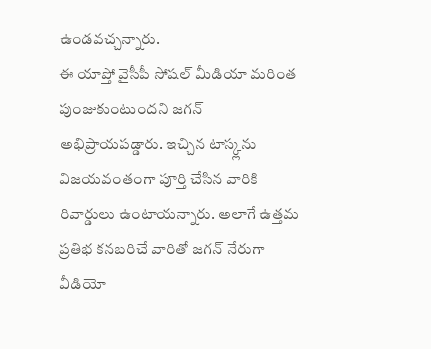ఉండవచ్చన్నారు.
ఈ యాప్తో వైసీపీ సోషల్ మీడియా మరింత పుంజుకుంటుందని జగన్ అభిప్రాయపడ్డారు. ఇచ్చిన టాస్క్లను విజయవంతంగా పూర్తి చేసిన వారికి రివార్డులు ఉంటాయన్నారు. అలాగే ఉత్తమ ప్రతిభ కనబరిచే వారితో జగన్ నేరుగా వీడియో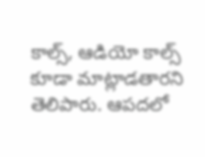కాల్స్, ఆడియో కాల్స్ కూడా మాట్లాడతారని తెలిపారు. ఆపదలో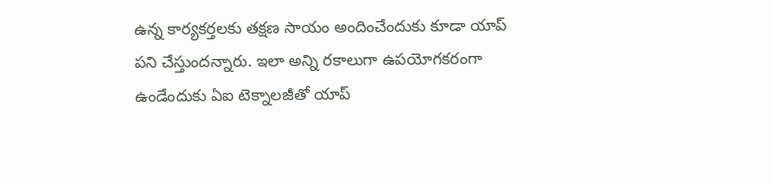ఉన్న కార్యకర్తలకు తక్షణ సాయం అందించేందుకు కూడా యాప్ పని చేస్తుందన్నారు. ఇలా అన్ని రకాలుగా ఉపయోగకరంగా ఉండేందుకు ఏఐ టెక్నాలజీతో యాప్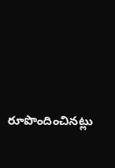రూపొందించినట్లు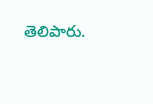తెలిపారు.